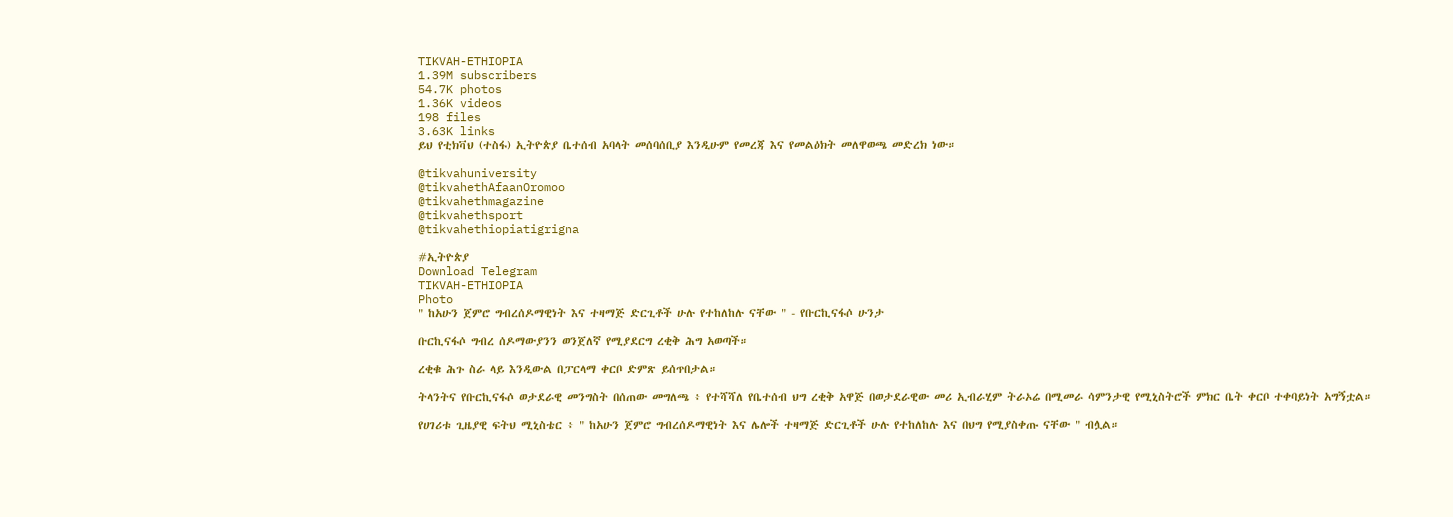TIKVAH-ETHIOPIA
1.39M subscribers
54.7K photos
1.36K videos
198 files
3.63K links
ይህ የቲክቫህ (ተስፋ) ኢትዮጵያ ቤተሰብ አባላት መሰባሰቢያ እንዲሁም የመረጃ እና የመልዕክት መለዋወጫ መድረክ ነው።

@tikvahuniversity
@tikvahethAfaanOromoo
@tikvahethmagazine
@tikvahethsport
@tikvahethiopiatigrigna

#ኢትዮጵያ
Download Telegram
TIKVAH-ETHIOPIA
Photo
" ከአሁን ጀምሮ ግብረሰዶማዊነት እና ተዛማጅ ድርጊቶች ሁሉ የተከለከሉ ናቸው " - የቡርኪናፋሶ ሁንታ

ቡርኪናፋሶ ግብረ ሰዶማውያንን ወንጀለኛ የሚያደርግ ረቂቅ ሕግ አወጣች።

ረቂቁ ሕጉ ስራ ላይ እንዲውል በፓርላማ ቀርቦ ድምጽ ይሰጥበታል።

ትላንትና የቡርኪናፋሶ ወታደራዊ መንግስት በሰጠው መግለጫ ፥ የተሻሻለ የቤተሰብ ህግ ረቂቅ አዋጅ በወታደራዊው መሪ ኢብራሂም ትራኦሬ በሚመራ ሳምንታዊ የሚኒስትሮች ምክር ቤት ቀርቦ ተቀባይነት አግኝቷል።

የሀገሪቱ ጊዜያዊ ፍትህ ሚኒስቴር ፥ " ከአሁን ጀምሮ ግብረሰዶማዊነት እና ሌሎች ተዛማጅ ድርጊቶች ሁሉ የተከለከሉ እና በህግ የሚያስቀጡ ናቸው " ብሏል።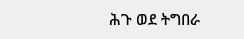ሕጉ ወደ ትግበራ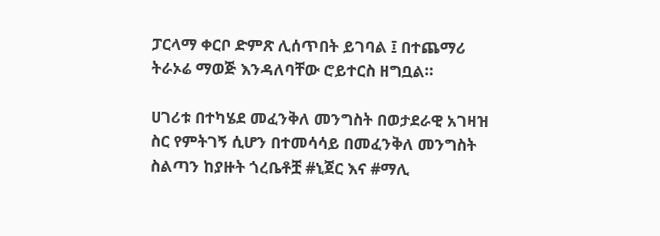ፓርላማ ቀርቦ ድምጽ ሊሰጥበት ይገባል ፤ በተጨማሪ ትራኦሬ ማወጅ እንዳለባቸው ሮይተርስ ዘግቧል።

ሀገሪቱ በተካሄደ መፈንቅለ መንግስት በወታደራዊ አገዛዝ ስር የምትገኝ ሲሆን በተመሳሳይ በመፈንቅለ መንግስት ስልጣን ከያዙት ጎረቤቶቿ #ኒጀር እና #ማሊ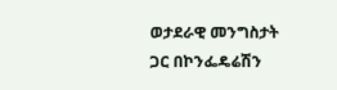ወታደራዊ መንግስታት ጋር በኮንፌዴሬሽን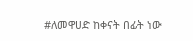#ለመዋሀድ ከቀናት በፊት ነው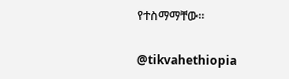የተስማማቸው።

@tikvahethiopia